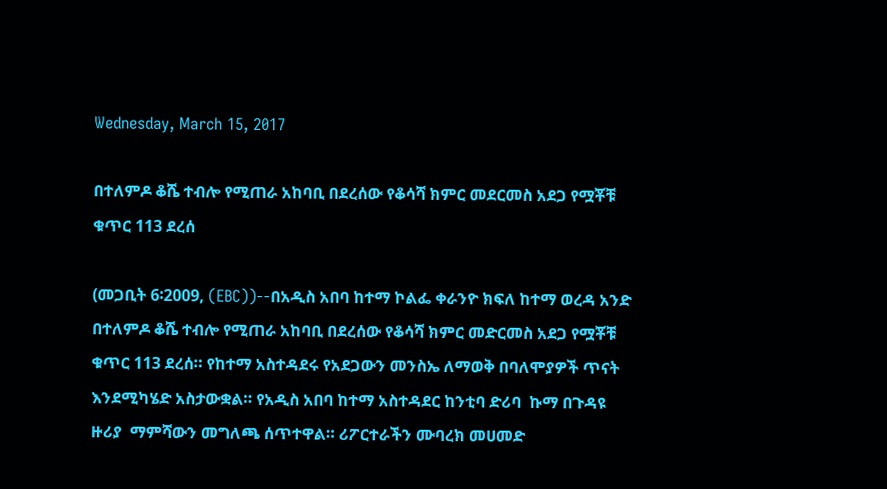Wednesday, March 15, 2017

በተለምዶ ቆሼ ተብሎ የሚጠራ አከባቢ በደረሰው የቆሳሻ ክምር መደርመስ አደጋ የሟቾቹ ቁጥር 113 ደረሰ

(መጋቢት 6፡2009, (EBC))--በአዲስ አበባ ከተማ ኮልፌ ቀራንዮ ክፍለ ከተማ ወረዳ አንድ በተለምዶ ቆሼ ተብሎ የሚጠራ አከባቢ በደረሰው የቆሳሻ ክምር መድርመስ አደጋ የሟቾቹ ቁጥር 113 ደረሰ። የከተማ አስተዳደሩ የአደጋውን መንስኤ ለማወቅ በባለሞያዎች ጥናት እንደሚካሄድ አስታውቋል። የአዲስ አበባ ከተማ አስተዳደር ከንቲባ ድሪባ  ኩማ በጉዳዩ ዙሪያ  ማምሻውን መግለጫ ሰጥተዋል። ሪፖርተራችን ሙባረክ መሀመድ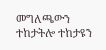መግለጫውን ተከታትሎ ተከታዩን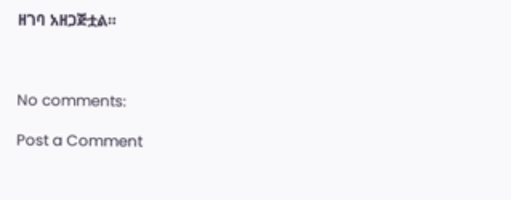ዘገባ አዘጋጅቷል።



No comments:

Post a Comment